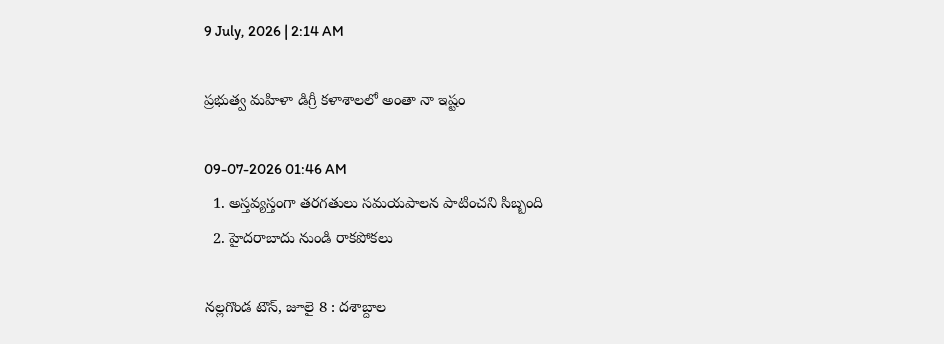9 July, 2026 | 2:14 AM

ప్రభుత్వ మహిళా డిగ్రీ కళాశాలలో అంతా నా ఇష్టం

09-07-2026 01:46 AM
  1. అస్తవ్యస్తంగా తరగతులు సమయపాలన పాటించని సిబ్బంది
  2. హైదరాబాదు నుండి రాకపోకలు

నల్లగొండ టౌన్, జూలై 8 : దశాబ్దాల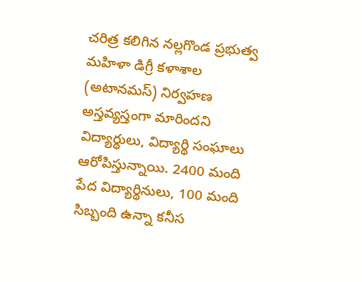చరిత్ర కలిగిన నల్లగొండ ప్రభుత్వ మహిళా డిగ్రీ కళాశాల (అటానమస్) నిర్వహణ అస్తవ్యస్తంగా మారిందని విద్యార్థులు, విద్యార్థి సంఘాలు ఆరోపిస్తున్నాయి. 2400 మంది పేద విద్యార్థినులు, 100 మంది సిబ్బంది ఉన్నా కనీస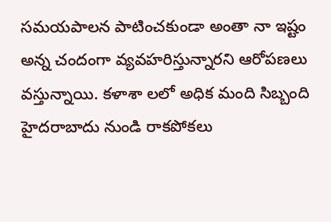సమయపాలన పాటించకుండా అంతా నా ఇష్టం అన్న చందంగా వ్యవహరిస్తున్నారని ఆరోపణలు వస్తున్నాయి. కళాశా లలో అధిక మంది సిబ్బంది హైదరాబాదు నుండి రాకపోకలు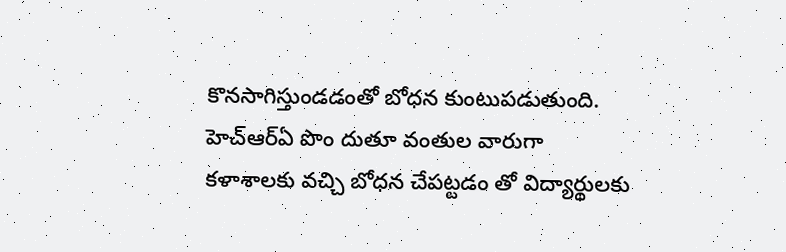కొనసాగిస్తుండడంతో బోధన కుంటుపడుతుంది. హెచ్‌ఆర్‌ఏ పొం దుతూ వంతుల వారుగా కళాశాలకు వచ్చి బోధన చేపట్టడం తో విద్యార్థులకు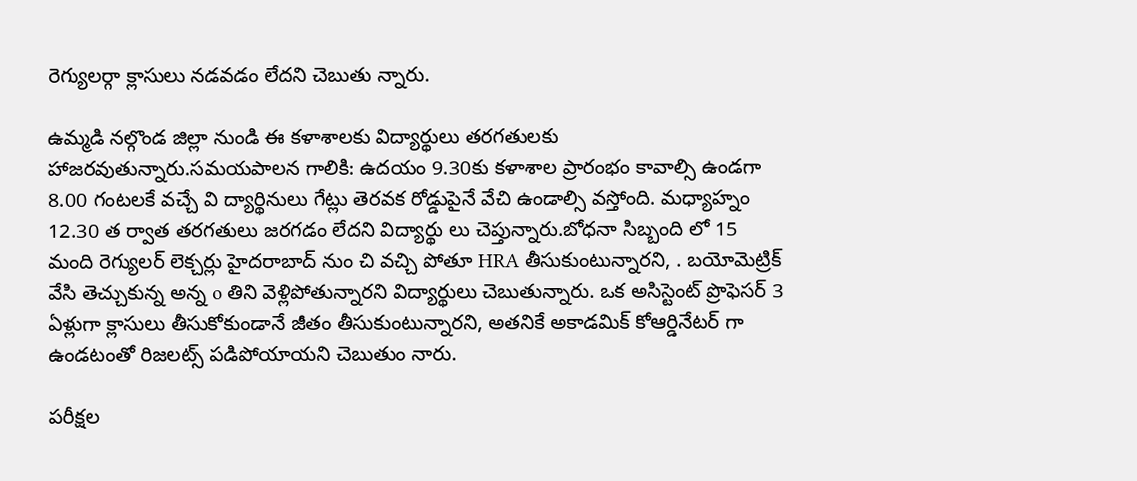రెగ్యులర్గా క్లాసులు నడవడం లేదని చెబుతు న్నారు.

ఉమ్మడి నల్గొండ జిల్లా నుండి ఈ కళాశాలకు విద్యార్థులు తరగతులకు హాజరవుతున్నారు.సమయపాలన గాలికి: ఉదయం 9.30కు కళాశాల ప్రారంభం కావాల్సి ఉండగా 8.00 గంటలకే వచ్చే వి ద్యార్థినులు గేట్లు తెరవక రోడ్డుపైనే వేచి ఉండాల్సి వస్తోంది. మధ్యాహ్నం 12.30 త ర్వాత తరగతులు జరగడం లేదని విద్యార్థు లు చెప్తున్నారు.బోధనా సిబ్బంది లో 15 మంది రెగ్యులర్ లెక్చర్లు హైదరాబాద్ నుం చి వచ్చి పోతూ HRA తీసుకుంటున్నారని, . బయోమెట్రిక్ వేసి తెచ్చుకున్న అన్న o తిని వెళ్లిపోతున్నారని విద్యార్థులు చెబుతున్నారు. ఒక అసిస్టెంట్ ప్రొఫెసర్ 3 ఏళ్లుగా క్లాసులు తీసుకోకుండానే జీతం తీసుకుంటున్నారని, అతనికే అకాడమిక్ కోఆర్డినేటర్ గా ఉండటంతో రిజలట్స్ పడిపోయాయని చెబుతుం నారు.

పరీక్షల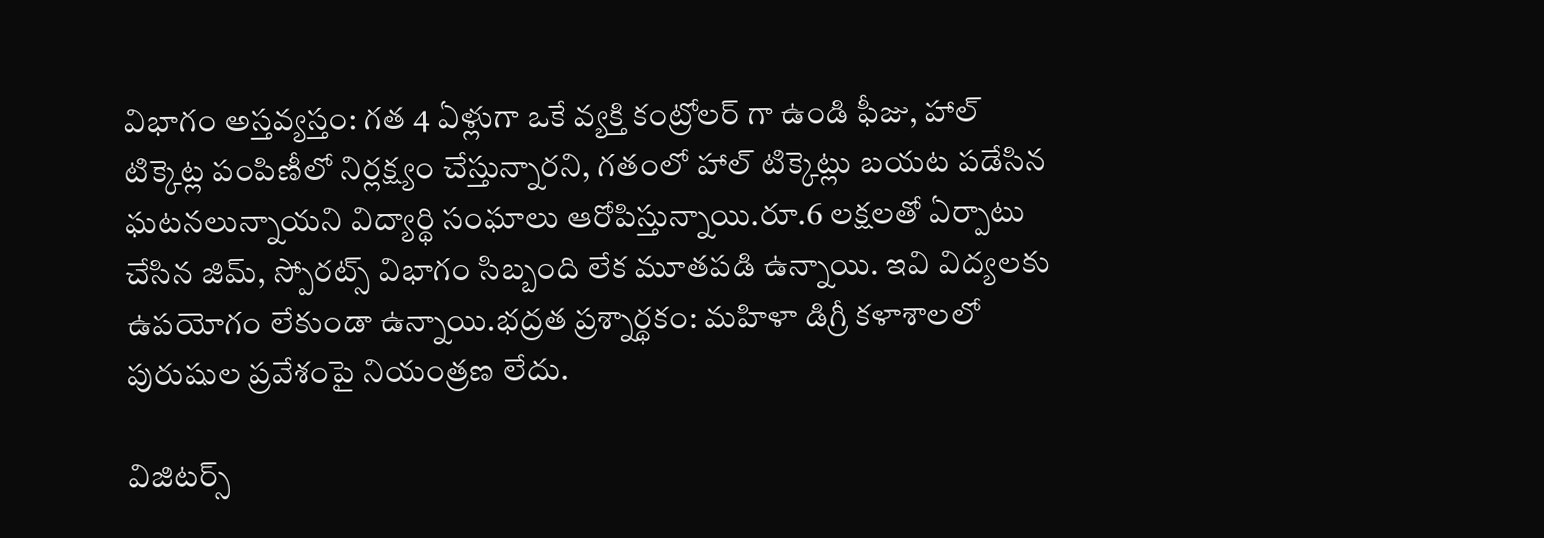విభాగం అస్తవ్యస్తం: గత 4 ఏళ్లుగా ఒకే వ్యక్తి కంట్రోలర్ గా ఉండి ఫీజు, హాల్ టిక్కెట్ల పంపిణీలో నిర్లక్ష్యం చేస్తున్నారని, గతంలో హాల్ టిక్కెట్లు బయట పడేసిన ఘటనలున్నాయని విద్యార్థి సంఘాలు ఆరోపిస్తున్నాయి.రూ.6 లక్షలతో ఏర్పాటు చేసిన జిమ్, స్పోరట్స్ విభాగం సిబ్బంది లేక మూతపడి ఉన్నాయి. ఇవి విద్యలకు ఉపయోగం లేకుండా ఉన్నాయి.భద్రత ప్రశ్నార్థకం: మహిళా డిగ్రీ కళాశాలలో పురుషుల ప్రవేశంపై నియంత్రణ లేదు.

విజిటర్స్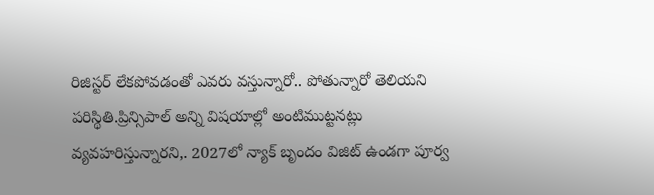రిజిస్టర్ లేకపోవడంతో ఎవరు వస్తున్నారో.. పోతున్నారో తెలియని పరిస్థితి.ప్రిన్సిపాల్ అన్ని విషయాల్లో అంటిముట్టనట్లు వ్యవహరిస్తున్నారని,. 2027లో న్యాక్ బృందం విజిట్ ఉండగా పూర్వ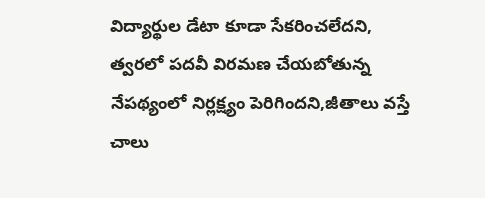విద్యార్థుల డేటా కూడా సేకరించలేదని, త్వరలో పదవీ విరమణ చేయబోతున్న నేపథ్యంలో నిర్లక్ష్యం పెరిగిందని,జీతాలు వస్తే చాలు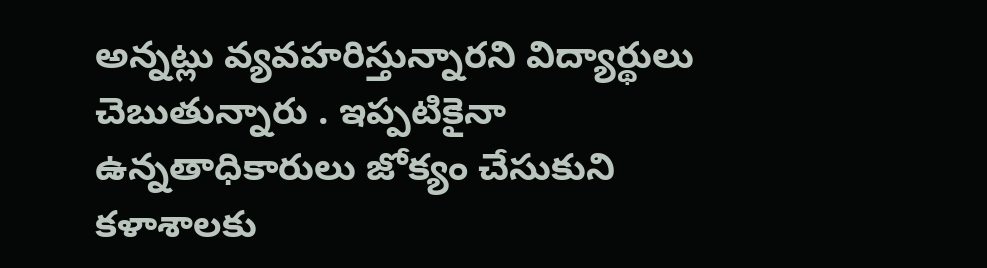అన్నట్లు వ్యవహరిస్తున్నారని విద్యార్థులు చెబుతున్నారు . ఇప్పటికైనా ఉన్నతాధికారులు జోక్యం చేసుకుని కళాశాలకు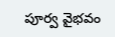పూర్వ వైభవం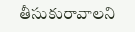తీసుకురావాలని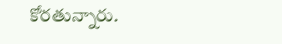కోరతున్నారు.